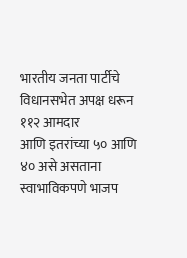भारतीय जनता पार्टीचे विधानसभेत अपक्ष धरून ११२ आमदार
आणि इतरांच्या ५० आणि ४० असे असताना स्वाभाविकपणे भाजप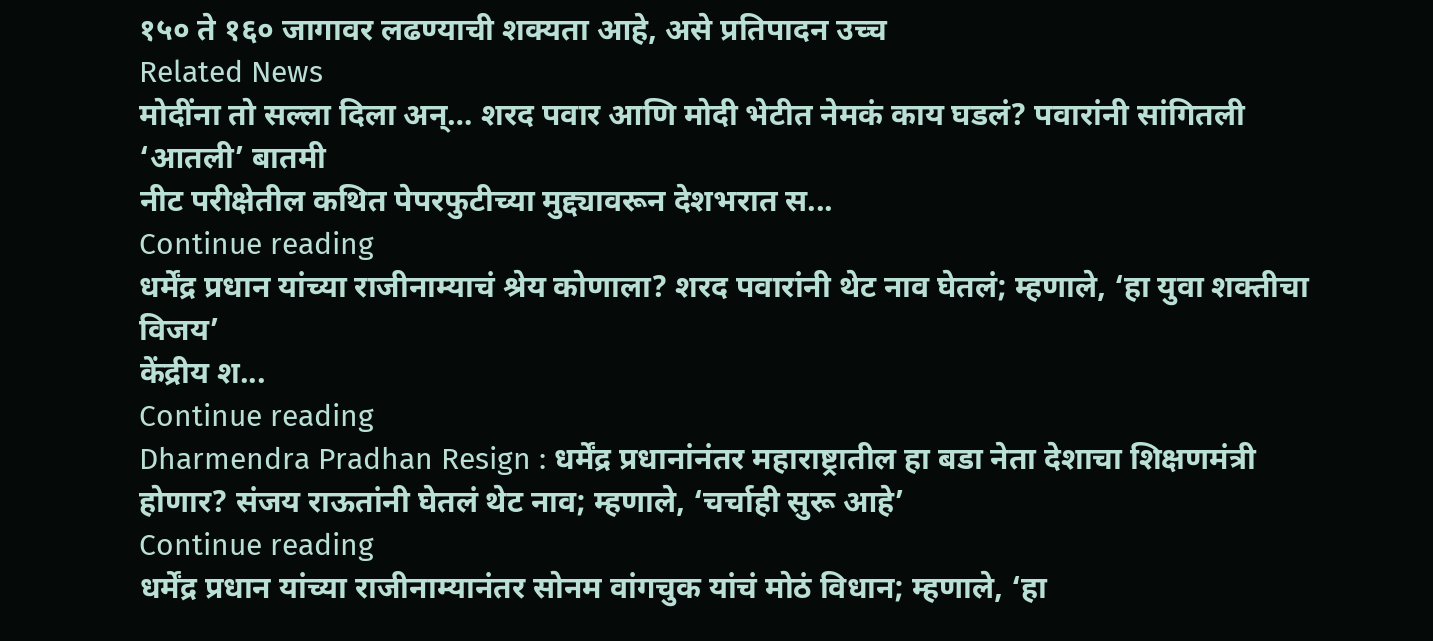१५० ते १६० जागावर लढण्याची शक्यता आहे, असे प्रतिपादन उच्च
Related News
मोदींना तो सल्ला दिला अन्… शरद पवार आणि मोदी भेटीत नेमकं काय घडलं? पवारांनी सांगितली ‘आतली’ बातमी
नीट परीक्षेतील कथित पेपरफुटीच्या मुद्द्यावरून देशभरात स...
Continue reading
धर्मेंद्र प्रधान यांच्या राजीनाम्याचं श्रेय कोणाला? शरद पवारांनी थेट नाव घेतलं; म्हणाले, ‘हा युवा शक्तीचा विजय’
केंद्रीय श...
Continue reading
Dharmendra Pradhan Resign : धर्मेंद्र प्रधानांनंतर महाराष्ट्रातील हा बडा नेता देशाचा शिक्षणमंत्री होणार? संजय राऊतांनी घेतलं थेट नाव; म्हणाले, ‘चर्चाही सुरू आहे’
Continue reading
धर्मेंद्र प्रधान यांच्या राजीनाम्यानंतर सोनम वांगचुक यांचं मोठं विधान; म्हणाले, ‘हा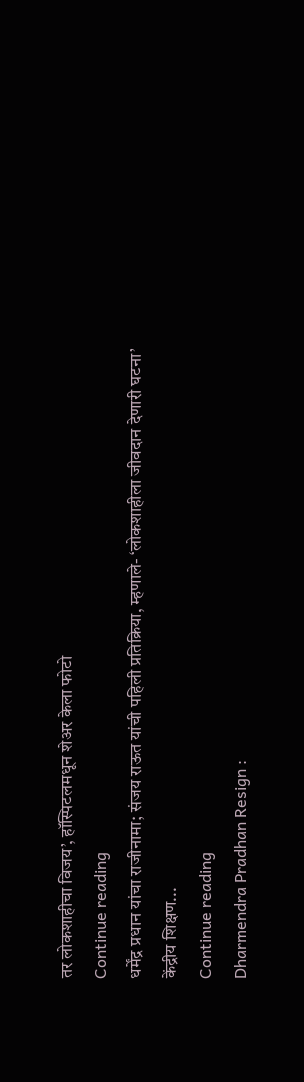तर लोकशाहीचा विजय’, हॉस्पिटलमधून शेअर केला फोटो
Continue reading
धर्मेंद्र प्रधान यांचा राजीनामा; संजय राऊत यांची पहिली प्रतिक्रिया, म्हणाले- ‘लोकशाहीला जीवदान देणारी घटना’
केंद्रीय शिक्षण...
Continue reading
Dharmendra Pradhan Resign :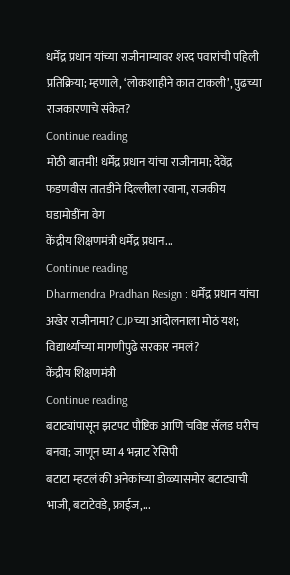धर्मेंद्र प्रधान यांच्या राजीनाम्यावर शरद पवारांची पहिली प्रतिक्रिया; म्हणाले, ‘लोकशाहीने कात टाकली’, पुढच्या राजकारणाचे संकेत?
Continue reading
मोठी बातमी! धर्मेंद्र प्रधान यांचा राजीनामा; देवेंद्र फडणवीस तातडीने दिल्लीला रवाना, राजकीय घडामोडींना वेग
केंद्रीय शिक्षणमंत्री धर्मेंद्र प्रधान...
Continue reading
Dharmendra Pradhan Resign : धर्मेंद्र प्रधान यांचा अखेर राजीनामा? CJPच्या आंदोलनाला मोठं यश; विद्यार्थ्यांच्या मागणीपुढे सरकार नमलं?
केंद्रीय शिक्षणमंत्री
Continue reading
बटाट्यांपासून झटपट पौष्टिक आणि चविष्ट सॅलड घरीच बनवा; जाणून घ्या 4 भन्नाट रेसिपी
बटाटा म्हटलं की अनेकांच्या डोळ्यासमोर बटाट्याची भाजी, बटाटेवडे, फ्राईज,...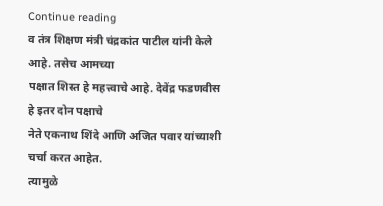Continue reading
व तंत्र शिक्षण मंत्री चंद्रकांत पाटील यांनी केले आहे. तसेच आमच्या
पक्षात शिस्त हे महत्त्वाचे आहे. देवेंद्र फडणवीस हे इतर दोन पक्षाचे
नेते एकनाथ शिंदे आणि अजित पवार यांच्याशी चर्चा करत आहेत.
त्यामुळे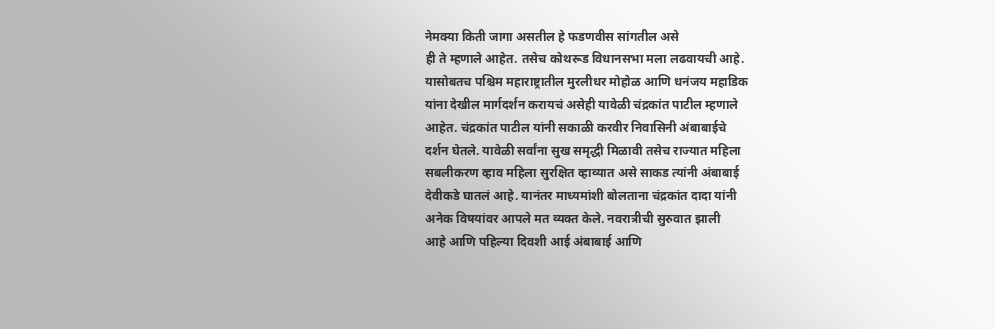नेमक्या किती जागा असतील हे फडणवीस सांगतील असे
ही ते म्हणाले आहेत. तसेच कोथरूड विधानसभा मला लढवायची आहे.
यासोबतच पश्चिम महाराष्ट्रातील मुरलीधर मोहोळ आणि धनंजय महाडिक
यांना देखील मार्गदर्शन करायचं असेही यावेळी चंद्रकांत पाटील म्हणाले
आहेत. चंद्रकांत पाटील यांनी सकाळी करवीर निवासिनी अंबाबाईचे
दर्शन घेतले. यावेळी सर्वांना सुख समृद्धी मिळावी तसेच राज्यात महिला
सबलीकरण व्हाव महिला सुरक्षित व्हाव्यात असे साकड त्यांनी अंबाबाई
देवीकडे घातलं आहे. यानंतर माध्यमांशी बोलताना चंद्रकांत दादा यांनी
अनेक विषयांवर आपले मत व्यक्त केले. नवरात्रीची सुरुवात झाली
आहे आणि पहिल्या दिवशी आई अंबाबाई आणि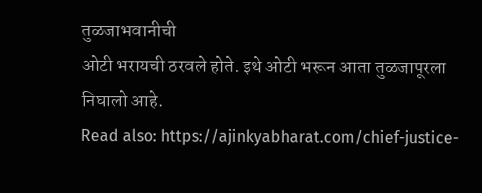तुळजाभवानीची
ओटी भरायची ठरवले होते. इथे ओटी भरून आता तुळजापूरला
निघालो आहे.
Read also: https://ajinkyabharat.com/chief-justice-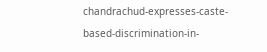chandrachud-expresses-caste-based-discrimination-in-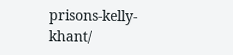prisons-kelly-khant/